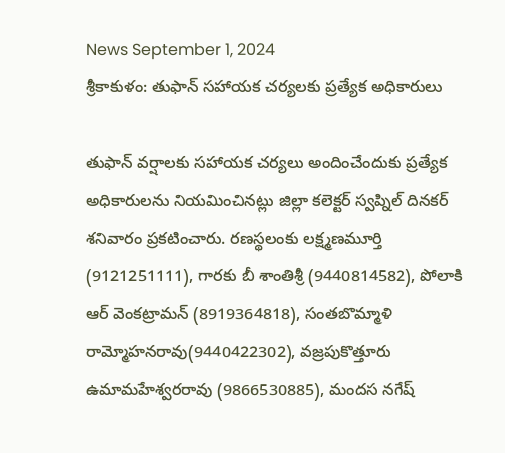News September 1, 2024
శ్రీకాకుళం: తుఫాన్ సహాయక చర్యలకు ప్రత్యేక అధికారులు

తుఫాన్ వర్షాలకు సహాయక చర్యలు అందించేందుకు ప్రత్యేక అధికారులను నియమించినట్లు జిల్లా కలెక్టర్ స్వప్నిల్ దినకర్ శనివారం ప్రకటించారు. రణస్థలంకు లక్ష్మణమూర్తి (9121251111), గారకు బీ శాంతిశ్రీ (9440814582), పోలాకి ఆర్ వెంకట్రామన్ (8919364818), సంతబొమ్మాళి రామ్మోహనరావు(9440422302), వజ్రపుకొత్తూరు ఉమామహేశ్వరరావు (9866530885), మందస నగేష్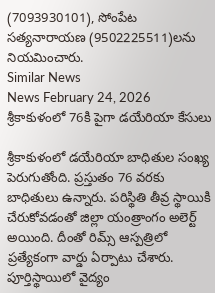(7093930101), సోంపేట సత్యనారాయణ (9502225511)లను నియమించారు.
Similar News
News February 24, 2026
శ్రీకాకుళంలో 76కి పైగా డయేరియా కేసులు

శ్రీకాకుళంలో డయేరియా బాధితుల సంఖ్య పెరుగుతోంది. ప్రస్తుతం 76 వరకు బాధితులు ఉన్నారు. పరిస్థితి తీవ్ర స్థాయికి చేరుకోవడంతో జిల్లా యంత్రాంగం అలెర్ట్ అయింది. దీంతో రిమ్స్ ఆస్పత్రిలో ప్రత్యేకంగా వార్డు ఏర్పాటు చేశారు. పూర్తిస్థాయిలో వైద్యం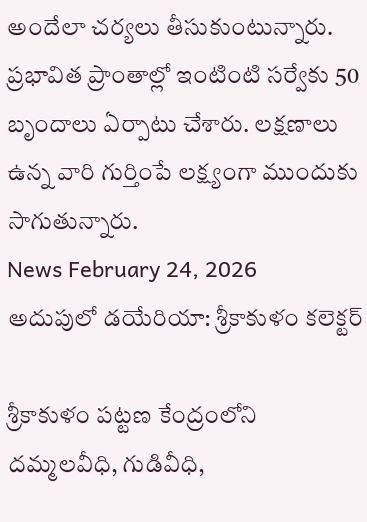అందేలా చర్యలు తీసుకుంటున్నారు. ప్రభావిత ప్రాంతాల్లో ఇంటింటి సర్వేకు 50 బృందాలు ఏర్పాటు చేశారు. లక్షణాలు ఉన్న వారి గుర్తింపే లక్ష్యంగా ముందుకు సాగుతున్నారు.
News February 24, 2026
అదుపులో డయేరియా: శ్రీకాకుళం కలెక్టర్

శ్రీకాకుళం పట్టణ కేంద్రంలోని దమ్మలవీధి, గుడివీధి,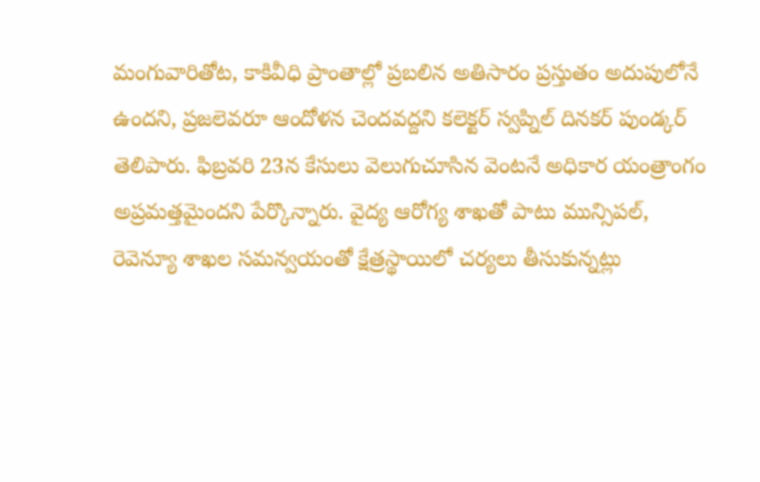మంగువారితోట, కాకివీధి ప్రాంతాల్లో ప్రబలిన అతిసారం ప్రస్తుతం అదుపులోనే ఉందని, ప్రజలెవరూ ఆందోళన చెందవద్దని కలెక్టర్ స్వప్నిల్ దినకర్ పుండ్కర్ తెలిపారు. ఫిబ్రవరి 23న కేసులు వెలుగుచూసిన వెంటనే అధికార యంత్రాంగం అప్రమత్తమైందని పేర్కొన్నారు. వైద్య ఆరోగ్య శాఖతో పాటు మున్సిపల్, రెవెన్యూ శాఖల సమన్వయంతో క్షేత్రస్థాయిలో చర్యలు తీసుకున్నట్లు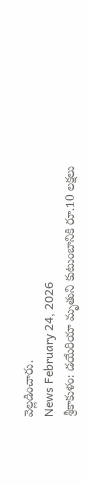వెల్లడించారు.
News February 24, 2026
శ్రీకాకుళం: డయేరియా మృతుని కుటుంబానికి రూ.10 లక్షలు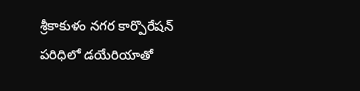శ్రీకాకుళం నగర కార్పొరేషన్ పరిధిలో డయేరియాతో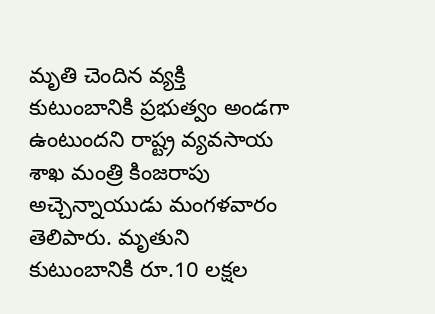మృతి చెందిన వ్యక్తి కుటుంబానికి ప్రభుత్వం అండగా ఉంటుందని రాష్ట్ర వ్యవసాయ శాఖ మంత్రి కింజరాపు అచ్చెన్నాయుడు మంగళవారం తెలిపారు. మృతుని కుటుంబానికి రూ.10 లక్షల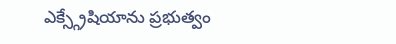ఎక్స్గ్రేషియాను ప్రభుత్వం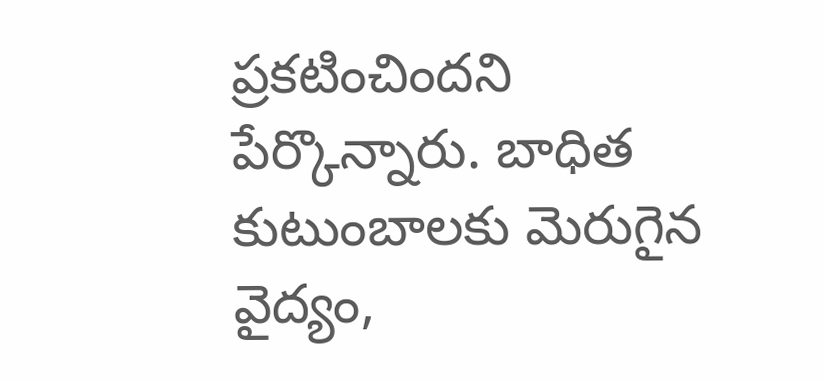ప్రకటించిందని పేర్కొన్నారు. బాధిత కుటుంబాలకు మెరుగైన వైద్యం,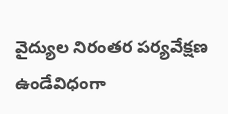వైద్యుల నిరంతర పర్యవేక్షణ ఉండేవిధంగా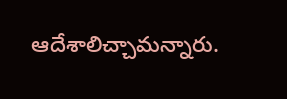ఆదేశాలిచ్చామన్నారు.